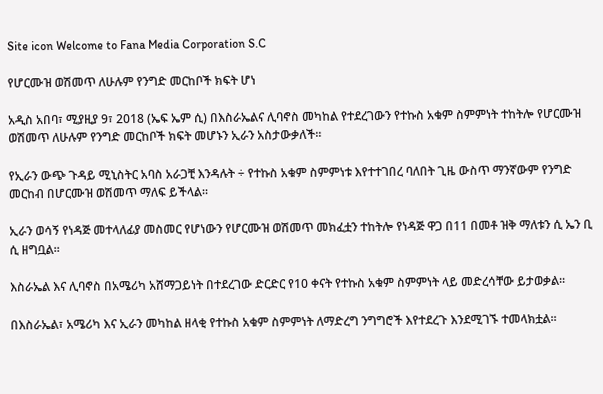Site icon Welcome to Fana Media Corporation S.C

የሆርሙዝ ወሽመጥ ለሁሉም የንግድ መርከቦች ክፍት ሆነ

አዲስ አበባ፣ ሚያዚያ 9፣ 2018 (ኤፍ ኤም ሲ) በእስራኤልና ሊባኖስ መካከል የተደረገውን የተኩስ አቁም ስምምነት ተከትሎ የሆርሙዝ ወሽመጥ ለሁሉም የንግድ መርከቦች ክፍት መሆኑን ኢራን አስታውቃለች፡፡

የኢራን ውጭ ጉዳይ ሚኒስትር አባስ አራጋቺ እንዳሉት ÷ የተኩስ አቁም ስምምነቱ እየተተገበረ ባለበት ጊዜ ውስጥ ማንኛውም የንግድ መርከብ በሆርሙዝ ወሽመጥ ማለፍ ይችላል።

ኢራን ወሳኝ የነዳጅ መተላለፊያ መስመር የሆነውን የሆርሙዝ ወሽመጥ መክፈቷን ተከትሎ የነዳጅ ዋጋ በ11 በመቶ ዝቅ ማለቱን ሲ ኤን ቢ ሲ ዘግቧል፡፡

እስራኤል እና ሊባኖስ በአሜሪካ አሸማጋይነት በተደረገው ድርድር የ10 ቀናት የተኩስ አቁም ስምምነት ላይ መድረሳቸው ይታወቃል፡፡

በእስራኤል፣ አሜሪካ እና ኢራን መካከል ዘላቂ የተኩስ አቁም ስምምነት ለማድረግ ንግግሮች እየተደረጉ እንደሚገኙ ተመላክቷል፡፡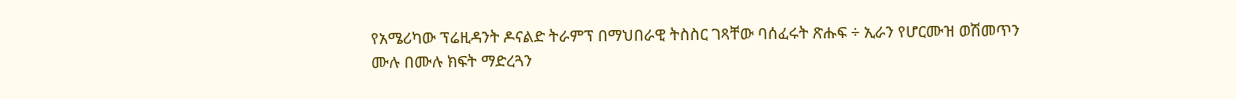የአሜሪካው ፕሬዚዳንት ዶናልድ ትራምፕ በማህበራዊ ትስስር ገጻቸው ባሰፈሩት ጽሑፍ ÷ ኢራን የሆርሙዝ ወሽመጥን ሙሉ በሙሉ ክፍት ማድረጓን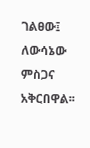ገልፀው፤ ለውሳኔው ምስጋና አቅርበዋል፡፡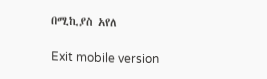በሚኪያስ አየለ

Exit mobile version